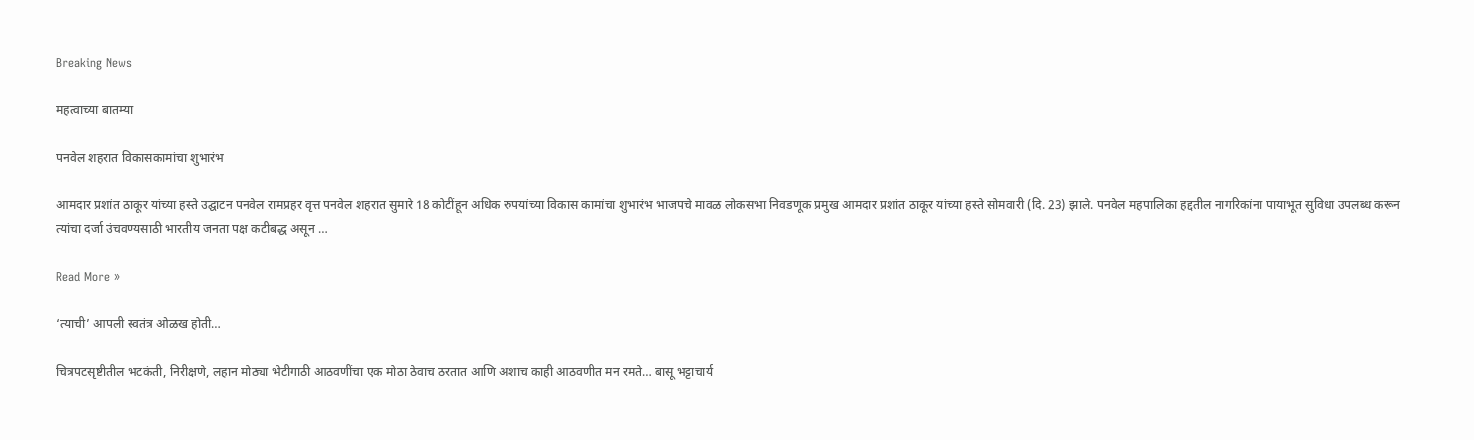Breaking News

महत्वाच्या बातम्या

पनवेल शहरात विकासकामांचा शुभारंभ

आमदार प्रशांत ठाकूर यांच्या हस्ते उद्घाटन पनवेल रामप्रहर वृत्त पनवेल शहरात सुमारे 18 कोटींहून अधिक रुपयांच्या विकास कामांचा शुभारंभ भाजपचे मावळ लोकसभा निवडणूक प्रमुख आमदार प्रशांत ठाकूर यांच्या हस्ते सोमवारी (दि. 23) झाले. पनवेल महपालिका हद्दतील नागरिकांना पायाभूत सुविधा उपलब्ध करून त्यांचा दर्जा उंचवण्यसाठी भारतीय जनता पक्ष कटीबद्ध असून …

Read More »

‘त्याची’ आपली स्वतंत्र ओळख होती…

चित्रपटसृष्टीतील भटकंती, निरीक्षणे, लहान मोठ्या भेटीगाठी आठवणींचा एक मोठा ठेवाच ठरतात आणि अशाच काही आठवणीत मन रमते… बासू भट्टाचार्य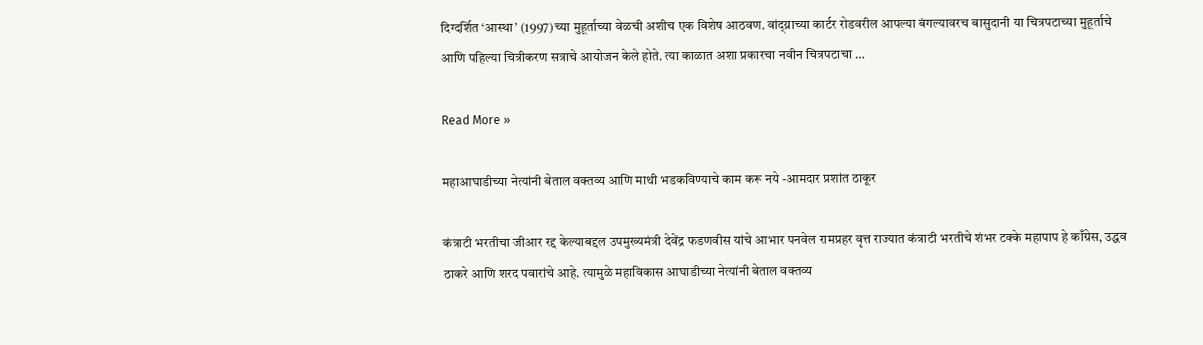दिग्दर्शित ‘आस्था’ (1997)च्या मुहूर्ताच्या वेळची अशीच एक विशेष आठवण. वांद्य्राच्या कार्टर रोडवरील आपल्या बंगल्यावरच बासुदानी या चित्रपटाच्या मुहूर्ताचे आणि पहिल्या चित्रीकरण सत्राचे आयोजन केले होते. त्या काळात अशा प्रकारचा नवीन चित्रपटाचा …

Read More »

महाआघाडीच्या नेत्यांनी बेताल वक्तव्य आणि माथी भडकविण्याचे काम करू नये -आमदार प्रशांत ठाकूर

कंत्राटी भरतीचा जीआर रद्द केल्याबद्दल उपमुख्यमंत्री देवेंद्र फडणवीस यांचे आभार पनवेल रामप्रहर वृत्त राज्यात कंत्राटी भरतीचे शंभर टक्के महापाप हे काँग्रेस, उद्धव ठाकरे आणि शरद पवारांचे आहे. त्यामुळे महाविकास आघाडीच्या नेत्यांनी बेताल वक्तव्य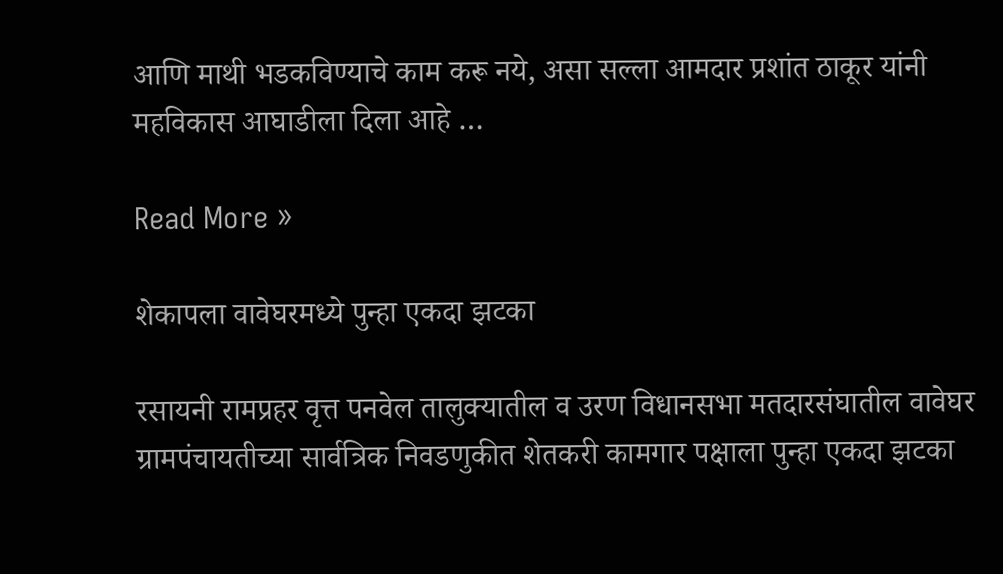आणि माथी भडकविण्याचे काम करू नये, असा सल्ला आमदार प्रशांत ठाकूर यांनी महविकास आघाडीला दिला आहे …

Read More »

शेकापला वावेघरमध्ये पुन्हा एकदा झटका

रसायनी रामप्रहर वृत्त पनवेल तालुक्यातील व उरण विधानसभा मतदारसंघातील वावेघर ग्रामपंचायतीच्या सार्वत्रिक निवडणुकीत शेतकरी कामगार पक्षाला पुन्हा एकदा झटका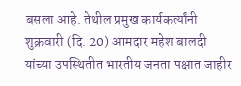बसला आहे. तेथील प्रमुख कार्यकर्त्यांनी शुक्रवारी (दि. 20) आमदार महेश बालदी यांच्या उपस्थितीत भारतीय जनता पक्षात जाहीर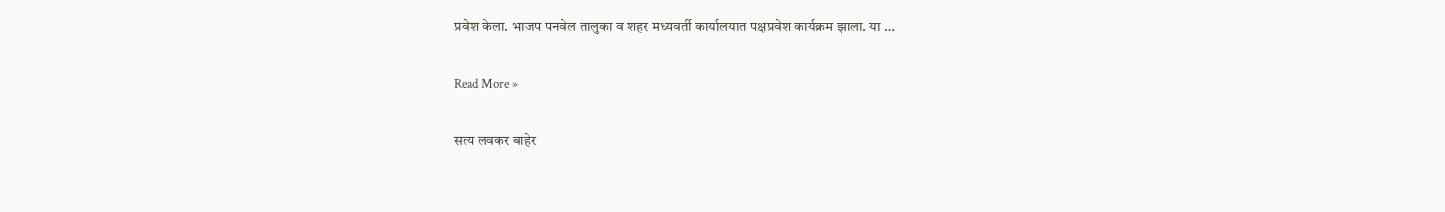प्रवेश केला. भाजप पनवेल तालुका व शहर मध्यवर्ती कार्यालयात पक्षप्रवेश कार्यक्रम झाला. या …

Read More »

सत्य लवकर बाहेर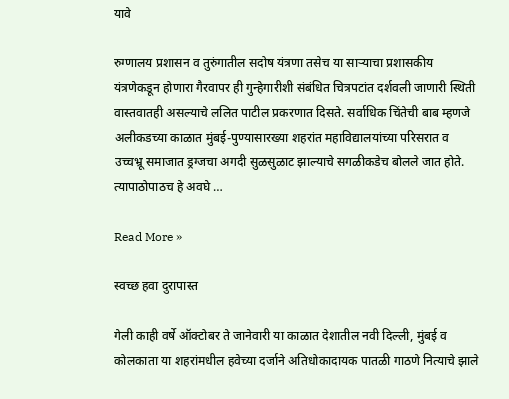यावे

रुग्णालय प्रशासन व तुरुंगातील सदोष यंत्रणा तसेच या सार्‍याचा प्रशासकीय यंत्रणेकडून होणारा गैरवापर ही गुन्हेगारीशी संबंधित चित्रपटांत दर्शवली जाणारी स्थिती वास्तवातही असल्याचे ललित पाटील प्रकरणात दिसते. सर्वाधिक चिंतेची बाब म्हणजे अलीकडच्या काळात मुंबई-पुण्यासारख्या शहरांत महाविद्यालयांच्या परिसरात व उच्चभ्रू समाजात ड्रग्जचा अगदी सुळसुळाट झाल्याचे सगळीकडेच बोलले जात होते. त्यापाठोपाठच हे अवघे …

Read More »

स्वच्छ हवा दुरापास्त

गेली काही वर्षे ऑक्टोबर ते जानेवारी या काळात देशातील नवी दिल्ली, मुंबई व कोलकाता या शहरांमधील हवेच्या दर्जाने अतिधोकादायक पातळी गाठणे नित्याचे झाले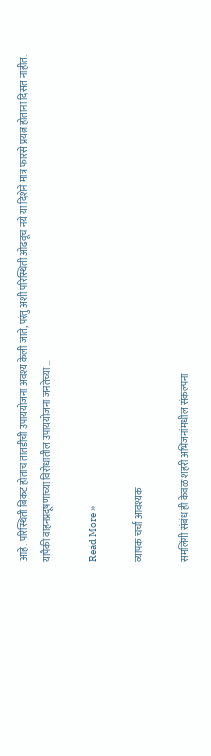आहे. परिस्थिती बिकट होताच तातडीची उपाययोजना अवश्य केली जाते, परंतु अशी परिस्थिती ओढवूच नये या दिशेने मात्र फारसे प्रयत्न होताना दिसत नाहीत. यापैकी वाहनप्रदूषणाच्या विरोधातील उपाययोजना जनतेच्या …

Read More »

व्यापक चर्चा आवश्यक

समलिंगी संबंध ही केवळ शहरी अभिजनांमधील संकल्पना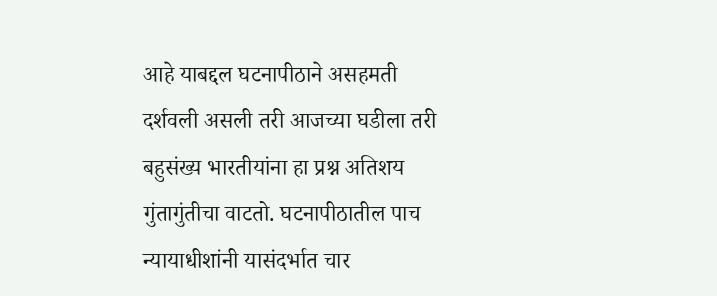आहे याबद्दल घटनापीठाने असहमती दर्शवली असली तरी आजच्या घडीला तरी बहुसंख्य भारतीयांना हा प्रश्न अतिशय गुंतागुंतीचा वाटतो. घटनापीठातील पाच न्यायाधीशांनी यासंदर्भात चार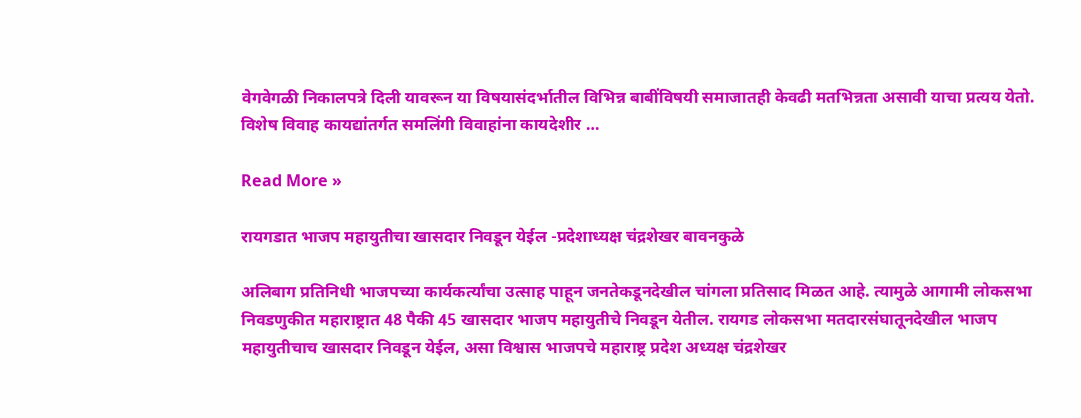वेगवेगळी निकालपत्रे दिली यावरून या विषयासंदर्भातील विभिन्न बाबींविषयी समाजातही केवढी मतभिन्नता असावी याचा प्रत्यय येतो. विशेष विवाह कायद्यांतर्गत समलिंगी विवाहांना कायदेशीर …

Read More »

रायगडात भाजप महायुतीचा खासदार निवडून येईल -प्रदेशाध्यक्ष चंद्रशेखर बावनकुळे

अलिबाग प्रतिनिधी भाजपच्या कार्यकर्त्यांचा उत्साह पाहून जनतेकडूनदेखील चांगला प्रतिसाद मिळत आहे. त्यामुळे आगामी लोकसभा निवडणुकीत महाराष्ट्रात 48 पैकी 45 खासदार भाजप महायुतीचे निवडून येतील. रायगड लोकसभा मतदारसंघातूनदेखील भाजप महायुतीचाच खासदार निवडून येईल, असा विश्वास भाजपचे महाराष्ट्र प्रदेश अध्यक्ष चंद्रशेखर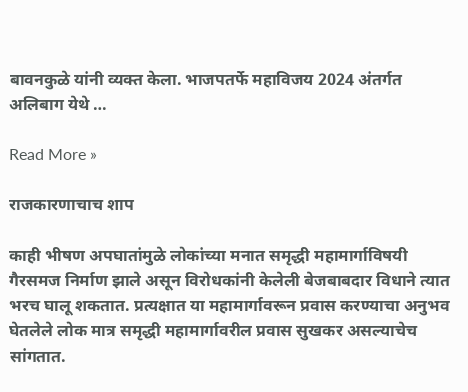बावनकुळे यांनी व्यक्त केला. भाजपतर्फे महाविजय 2024 अंतर्गत अलिबाग येथे …

Read More »

राजकारणाचाच शाप

काही भीषण अपघातांमुळे लोकांच्या मनात समृद्धी महामार्गाविषयी गैरसमज निर्माण झाले असून विरोधकांनी केलेली बेजबाबदार विधाने त्यात भरच घालू शकतात. प्रत्यक्षात या महामार्गावरून प्रवास करण्याचा अनुभव घेतलेले लोक मात्र समृद्धी महामार्गावरील प्रवास सुखकर असल्याचेच सांगतात.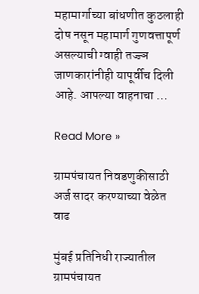महामार्गाच्या बांधणीत कुठलाही दोष नसून महामार्ग गुणवत्तापूर्ण असल्याची ग्वाही तज्ज्ञ जाणकारांनीही यापूर्वीच दिली आहे. आपल्या वाहनाचा …

Read More »

ग्रामपंचायत निवडणुकीसाठी अर्ज सादर करण्याच्या वेळेत वाढ

मुंबई प्रतिनिधी राज्यातील ग्रामपंचायत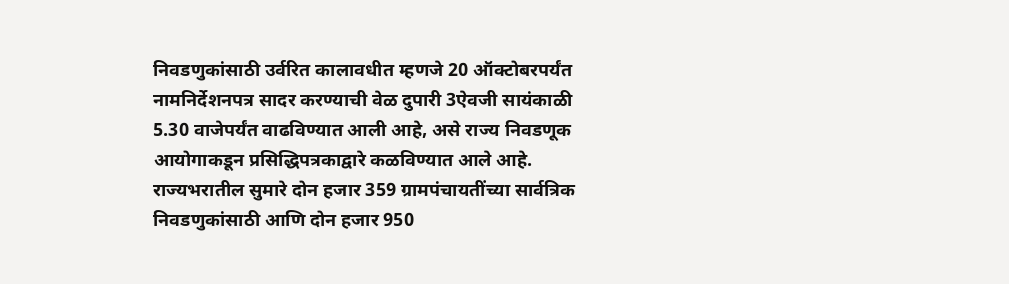निवडणुकांसाठी उर्वरित कालावधीत म्हणजे 20 ऑक्टोबरपर्यंत नामनिर्देशनपत्र सादर करण्याची वेळ दुपारी 3ऐवजी सायंकाळी 5.30 वाजेपर्यंत वाढविण्यात आली आहे, असे राज्य निवडणूक आयोगाकडून प्रसिद्धिपत्रकाद्वारे कळविण्यात आले आहे. राज्यभरातील सुमारे दोन हजार 359 ग्रामपंचायतींच्या सार्वत्रिक निवडणुकांसाठी आणि दोन हजार 950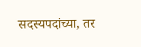सदस्यपदांच्या, तर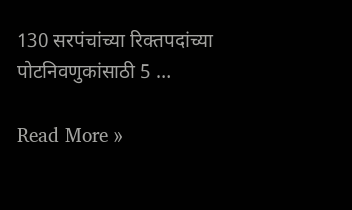130 सरपंचांच्या रिक्तपदांच्या पोटनिवणुकांसाठी 5 …

Read More »